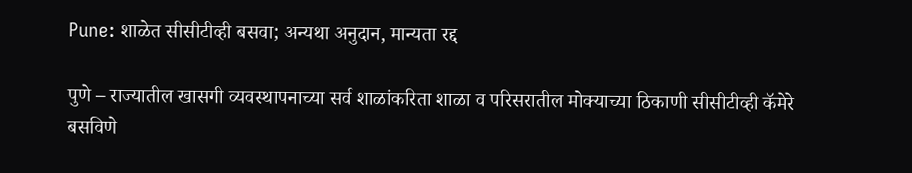Pune: शाळेत सीसीटीव्ही बसवा; अन्यथा अनुदान, मान्यता रद्द

पुणे – राज्यातील खासगी व्यवस्थापनाच्या सर्व शाळांकरिता शाळा व परिसरातील मोक्याच्या ठिकाणी सीसीटीव्ही कॅमेरे बसविणे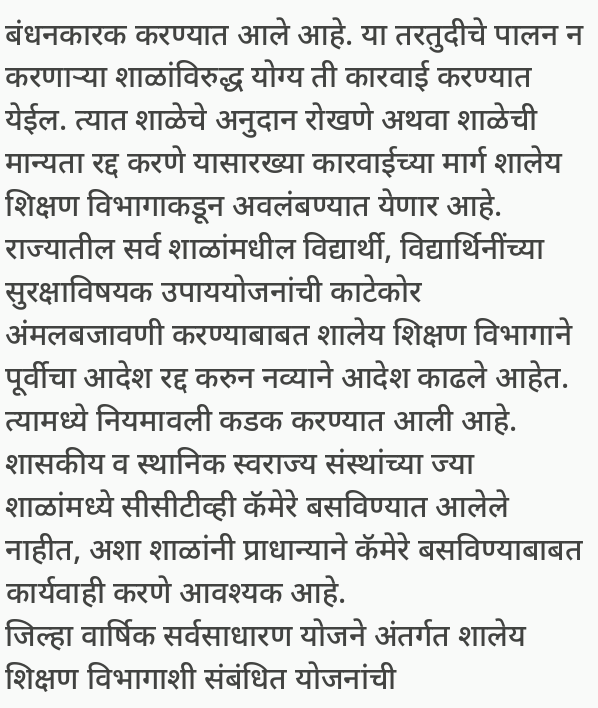बंधनकारक करण्यात आले आहे. या तरतुदीचे पालन न करणाऱ्या शाळांविरुद्ध योग्य ती कारवाई करण्यात येईल. त्यात शाळेचे अनुदान रोखणे अथवा शाळेची मान्यता रद्द करणे यासारख्या कारवाईच्या मार्ग शालेय शिक्षण विभागाकडून अवलंबण्यात येणार आहे.
राज्यातील सर्व शाळांमधील विद्यार्थी, विद्यार्थिनींच्या सुरक्षाविषयक उपाययोजनांची काटेकोर अंमलबजावणी करण्याबाबत शालेय शिक्षण विभागाने पूर्वीचा आदेश रद्द करुन नव्याने आदेश काढले आहेत. त्यामध्ये नियमावली कडक करण्यात आली आहे. शासकीय व स्थानिक स्वराज्य संस्थांच्या ज्या शाळांमध्ये सीसीटीव्ही कॅमेरे बसविण्यात आलेले नाहीत, अशा शाळांनी प्राधान्याने कॅमेरे बसविण्याबाबत कार्यवाही करणे आवश्यक आहे.
जिल्हा वार्षिक सर्वसाधारण योजने अंतर्गत शालेय शिक्षण विभागाशी संबंधित योजनांची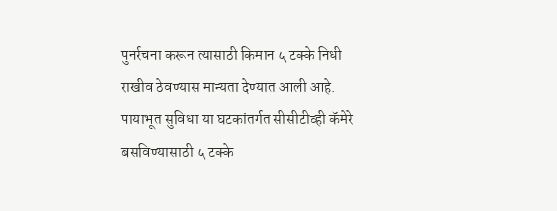पुनर्रचना करून त्यासाठी किमान ५ टक्के निधी राखीव ठेवण्यास मान्यता देण्यात आली आहे. पायाभूत सुविधा या घटकांतर्गत सीसीटीव्ही कॅमेरे बसविण्यासाठी ५ टक्के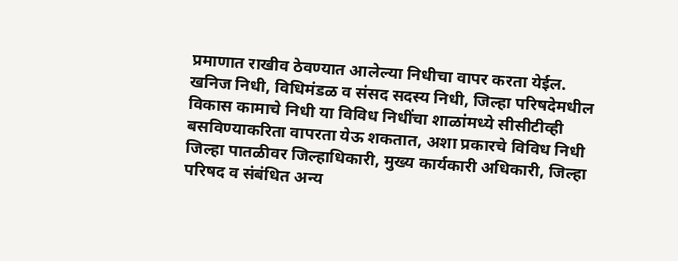प्रमाणात राखीव ठेवण्यात आलेल्या निधीचा वापर करता येईल.
खनिज निधी, विधिमंडळ व संसद सदस्य निधी, जिल्हा परिषदेमधील विकास कामाचे निधी या विविध निधींचा शाळांमध्ये सीसीटीव्ही बसविण्याकरिता वापरता येऊ शकतात, अशा प्रकारचे विविध निधी जिल्हा पातळीवर जिल्हाधिकारी, मुख्य कार्यकारी अधिकारी, जिल्हा परिषद व संबंधित अन्य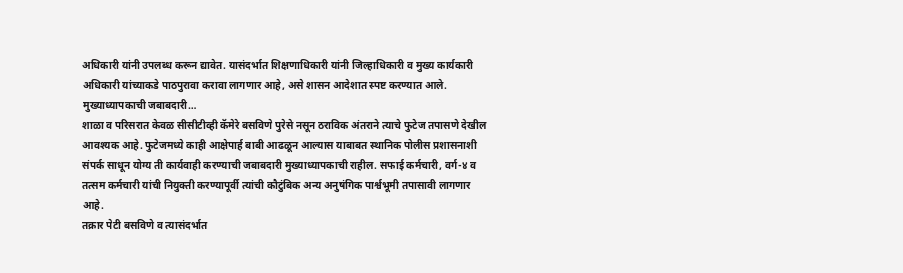अधिकारी यांनी उपलब्ध करून द्यावेत. यासंदर्भात शिक्षणाधिकारी यांनी जिल्हाधिकारी व मुख्य कार्यकारी अधिकारी यांच्याकडे पाठपुरावा करावा लागणार आहे, असे शासन आदेशात स्पष्ट करण्यात आले.
मुख्याध्यापकाची जबाबदारी…
शाळा व परिसरात केवळ सीसीटीव्ही कॅमेरे बसविणे पुरेसे नसून ठराविक अंतराने त्याचे फुटेज तपासणे देखील आवश्यक आहे. फुटेजमध्ये काही आक्षेपार्ह बाबी आढळून आल्यास याबाबत स्थानिक पोलीस प्रशासनाशी संपर्क साधून योग्य ती कार्यवाही करण्याची जबाबदारी मुख्याध्यापकाची राहील. सफाई कर्मचारी, वर्ग-४ व तत्सम कर्मचारी यांची नियुक्ती करण्यापूर्वी त्यांची कौटुंबिक अन्य अनुषंगिक पार्श्वभूमी तपासावी लागणार आहे.
तक्रार पेटी बसविणे व त्यासंदर्भात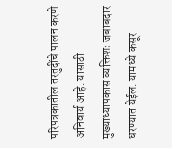परिपत्रकातील तरतुदींचे पालन करणे अनिवार्य आहे. यासाठी मुख्याध्यापकास व्यक्तिशः जबाबदार धरण्यात येईल. यामध्ये कसूर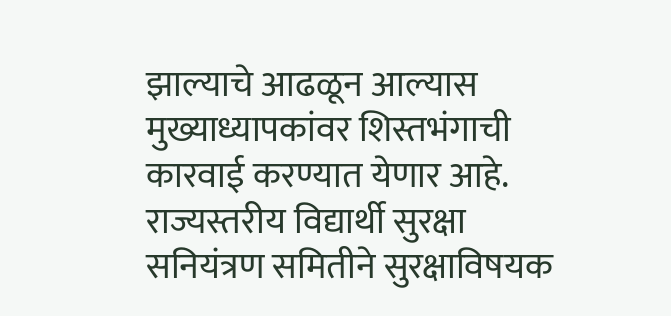झाल्याचे आढळून आल्यास मुख्याध्यापकांवर शिस्तभंगाची कारवाई करण्यात येणार आहे. राज्यस्तरीय विद्यार्थी सुरक्षा सनियंत्रण समितीने सुरक्षाविषयक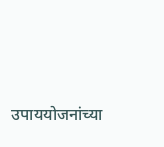उपाययोजनांच्या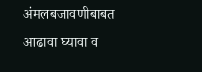अंमलबजावणीबाबत आढावा घ्यावा व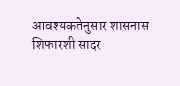आवश्यकतेनुसार शासनास शिफारशी सादर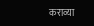कराव्या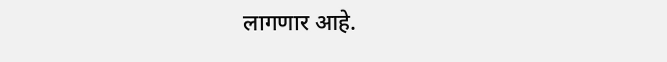लागणार आहे.